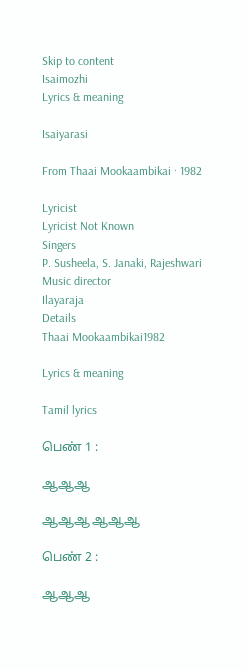Skip to content
Isaimozhi
Lyrics & meaning

Isaiyarasi

From Thaai Mookaambikai · 1982

Lyricist
Lyricist Not Known
Singers
P. Susheela, S. Janaki, Rajeshwari
Music director
Ilayaraja
Details
Thaai Mookaambikai1982

Lyrics & meaning

Tamil lyrics

பெண் 1 :

ஆஆஆ

ஆஆஆ ஆஆஆ

பெண் 2 :

ஆஆஆ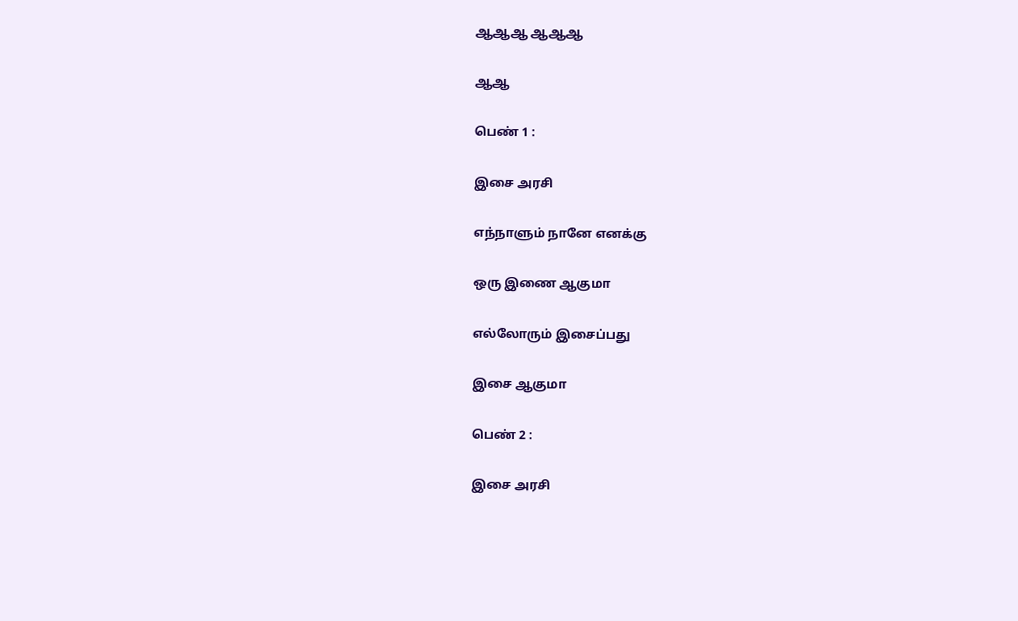ஆஆஆ ஆஆஆ

ஆஆ

பெண் 1 :

இசை அரசி

எந்நாளும் நானே எனக்கு

ஒரு இணை ஆகுமா

எல்லோரும் இசைப்பது

இசை ஆகுமா

பெண் 2 :

இசை அரசி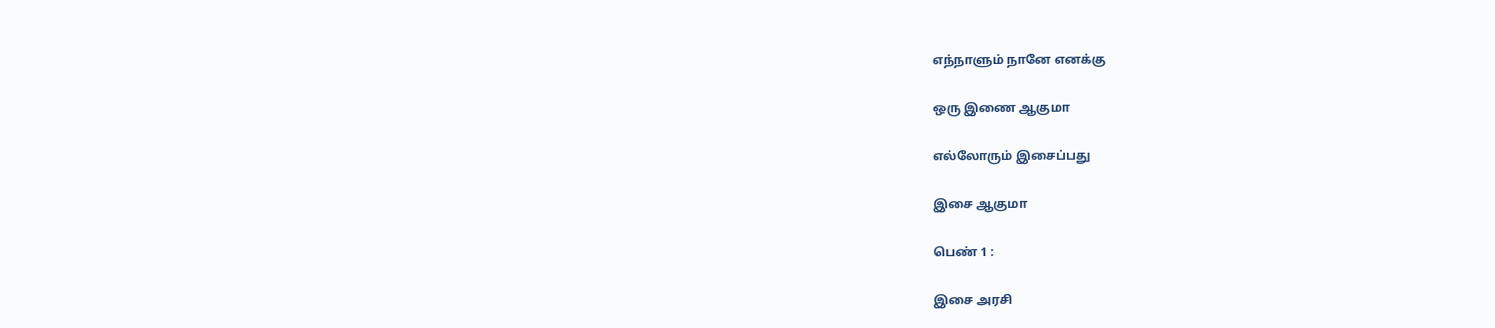எந்நாளும் நானே எனக்கு

ஒரு இணை ஆகுமா

எல்லோரும் இசைப்பது

இசை ஆகுமா

பெண் 1 :

இசை அரசி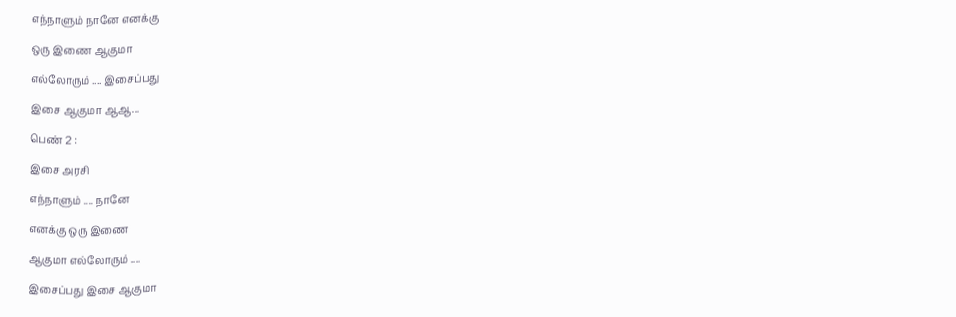எந்நாளும் நானே எனக்கு

ஒரு இணை ஆகுமா

எல்லோரும் .... இசைப்பது

இசை ஆகுமா ஆஆ...

பெண் 2 :

இசை அரசி

எந்நாளும் .... நானே

எனக்கு ஒரு இணை

ஆகுமா எல்லோரும் ....

இசைப்பது இசை ஆகுமா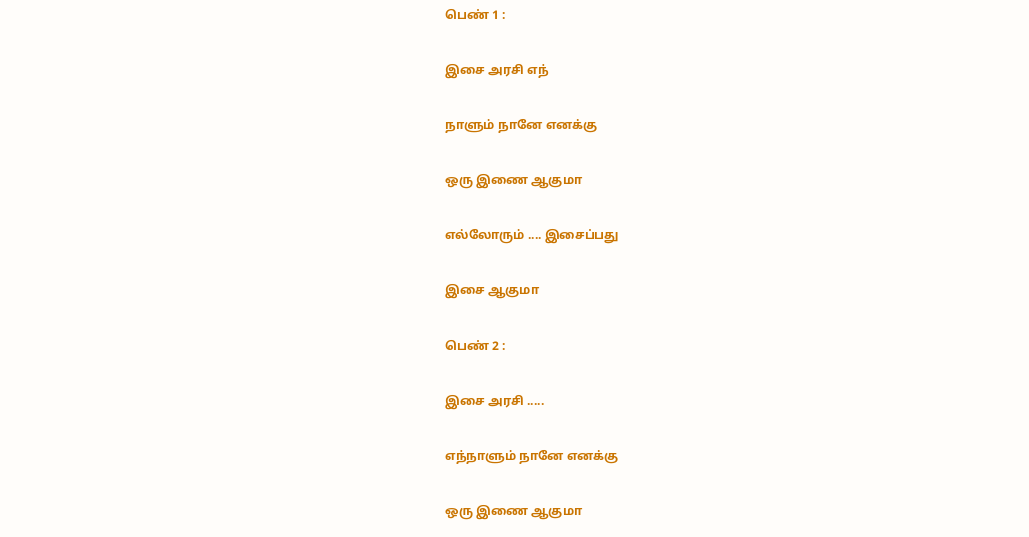பெண் 1 :

இசை அரசி எந்

நாளும் நானே எனக்கு

ஒரு இணை ஆகுமா

எல்லோரும் .... இசைப்பது

இசை ஆகுமா

பெண் 2 :

இசை அரசி .....

எந்நாளும் நானே எனக்கு

ஒரு இணை ஆகுமா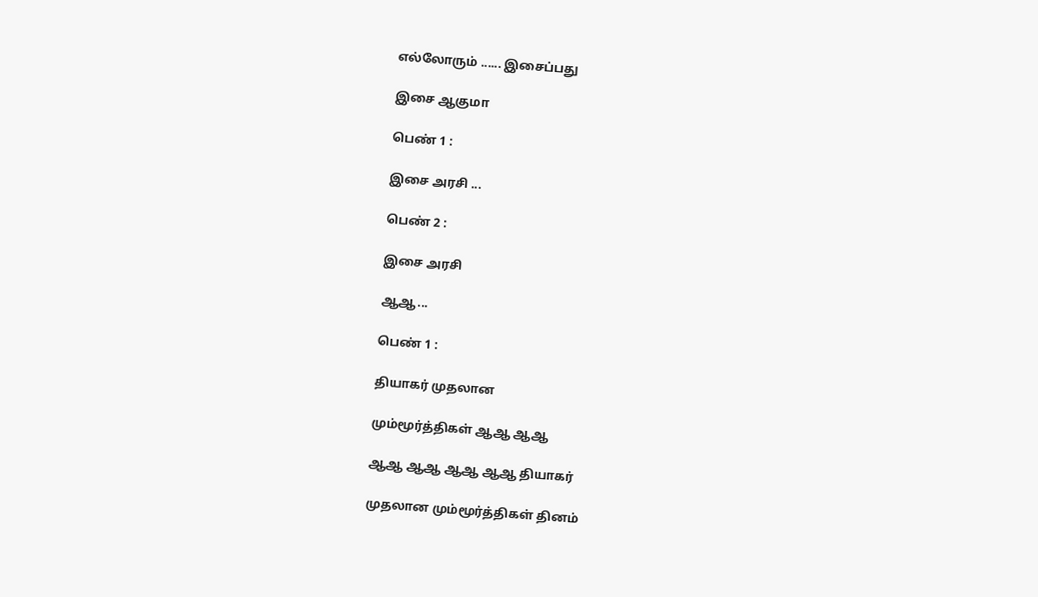எல்லோரும் ...... இசைப்பது

இசை ஆகுமா

பெண் 1 :

இசை அரசி ...

பெண் 2 :

இசை அரசி

ஆஆ...

பெண் 1 :

தியாகர் முதலான

மும்மூர்த்திகள் ஆஆ ஆஆ

ஆஆ ஆஆ ஆஆ ஆஆ தியாகர்

முதலான மும்மூர்த்திகள் தினம்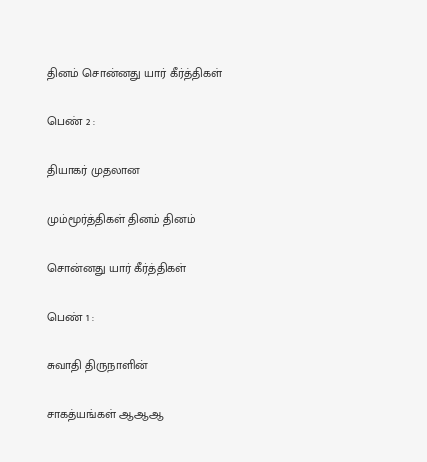தினம் சொன்னது யார் கீர்த்திகள்

பெண் 2 :

தியாகர் முதலான

மும்மூர்த்திகள் தினம் தினம்

சொன்னது யார் கீர்த்திகள்

பெண் 1 :

சுவாதி திருநாளின்

சாகத்யங்கள் ஆஆஆ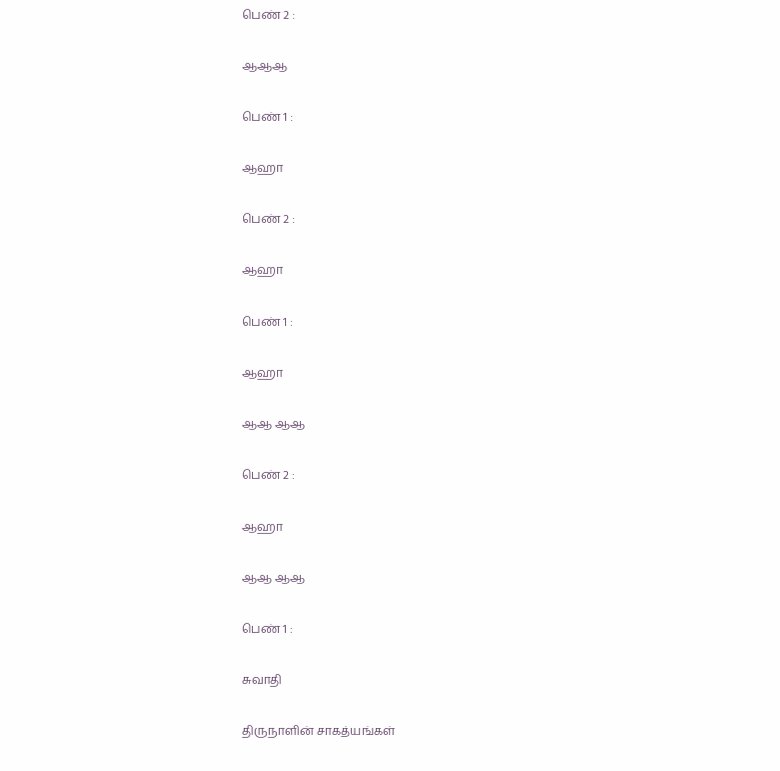பெண் 2 :

ஆஆஆ

பெண் 1 :

ஆஹா

பெண் 2 :

ஆஹா

பெண் 1 :

ஆஹா

ஆஆ ஆஆ

பெண் 2 :

ஆஹா

ஆஆ ஆஆ

பெண் 1 :

சுவாதி

திருநாளின் சாகத்யங்கள்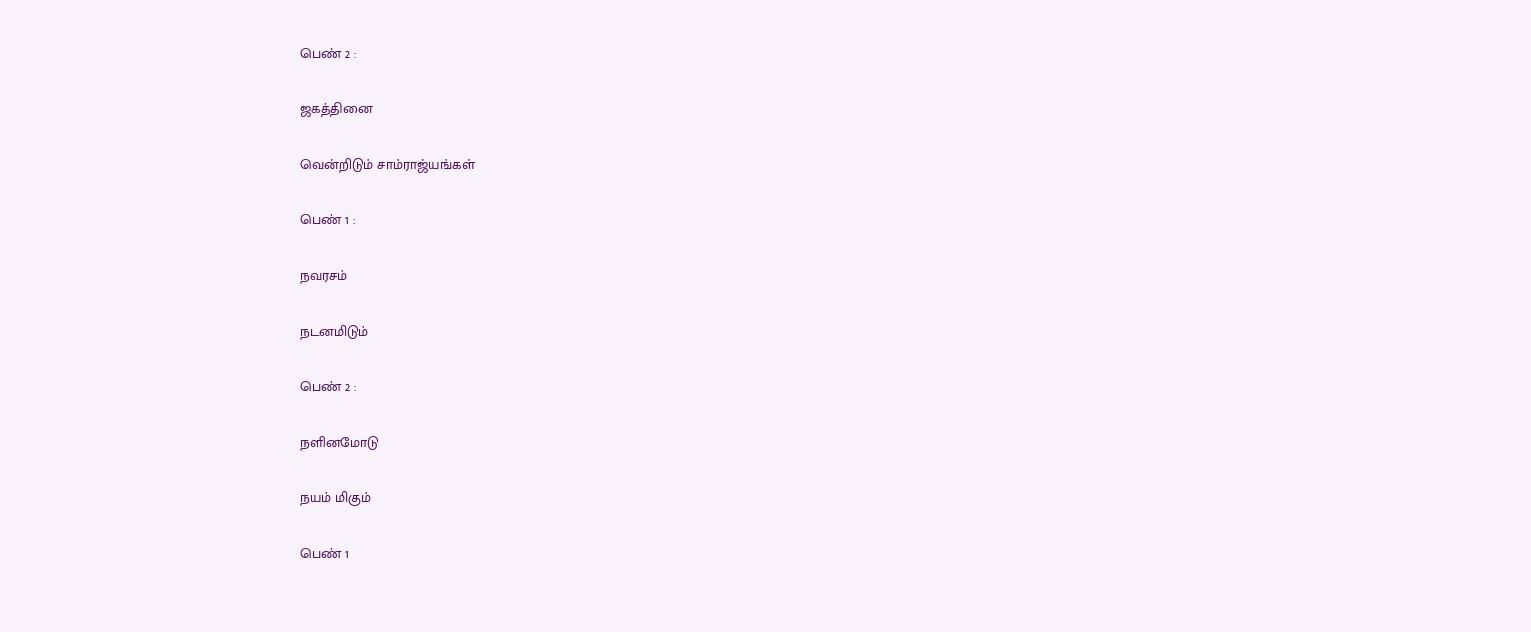பெண் 2 :

ஜகத்தினை

வென்றிடும் சாம்ராஜ்யங்கள்

பெண் 1 :

நவரசம்

நடனமிடும்

பெண் 2 :

நளினமோடு

நயம் மிகும்

பெண் 1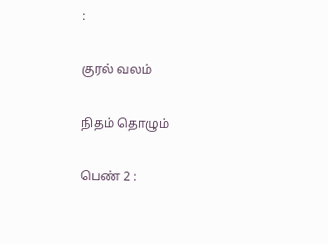:

குரல் வலம்

நிதம் தொழும்

பெண் 2 :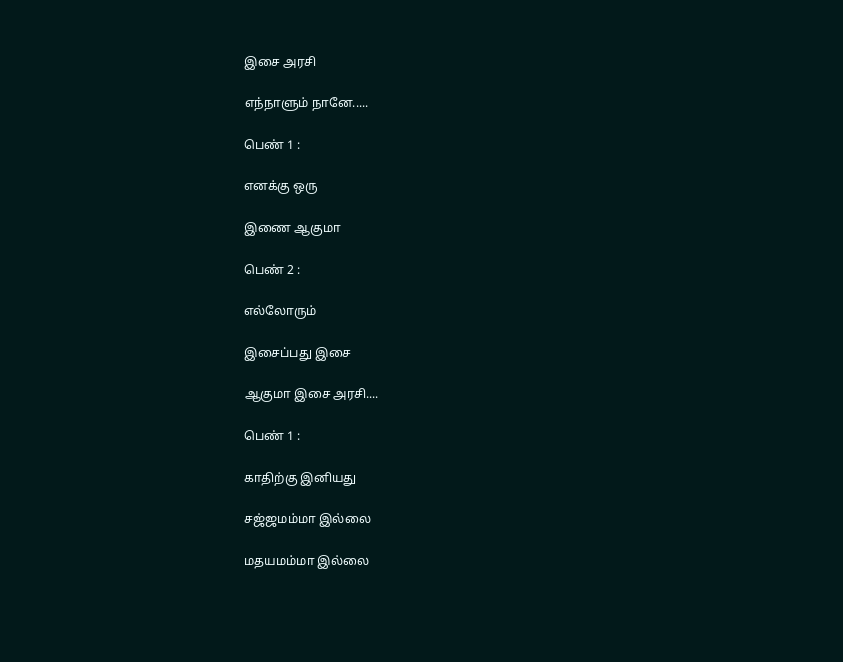இசை அரசி

எந்நாளும் நானே.....

பெண் 1 :

எனக்கு ஒரு

இணை ஆகுமா

பெண் 2 :

எல்லோரும்

இசைப்பது இசை

ஆகுமா இசை அரசி....

பெண் 1 :

காதிற்கு இனியது

சஜ்ஜமம்மா இல்லை

மதயமம்மா இல்லை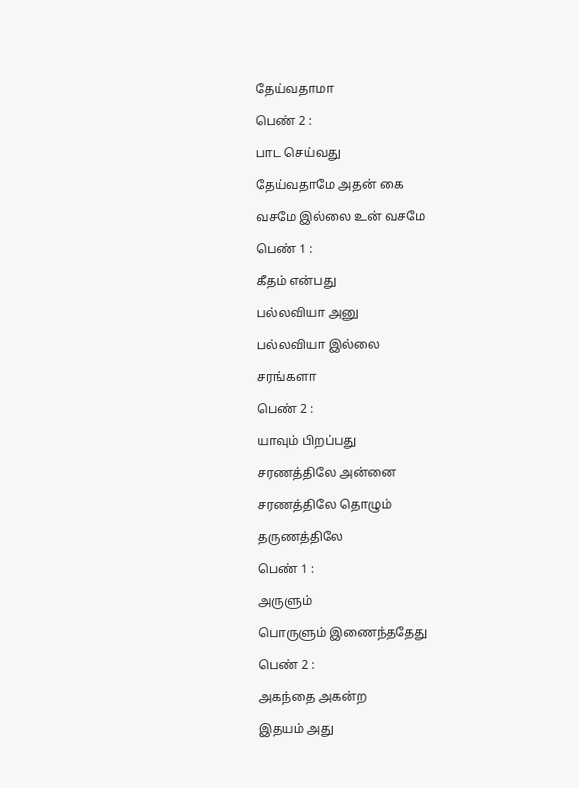தேய்வதாமா

பெண் 2 :

பாட செய்வது

தேய்வதாமே அதன் கை

வசமே இல்லை உன் வசமே

பெண் 1 :

கீதம் என்பது

பல்லவியா அனு

பல்லவியா இல்லை

சரங்களா

பெண் 2 :

யாவும் பிறப்பது

சரணத்திலே அன்னை

சரணத்திலே தொழும்

தருணத்திலே

பெண் 1 :

அருளும்

பொருளும் இணைந்ததேது

பெண் 2 :

அகந்தை அகன்ற

இதயம் அது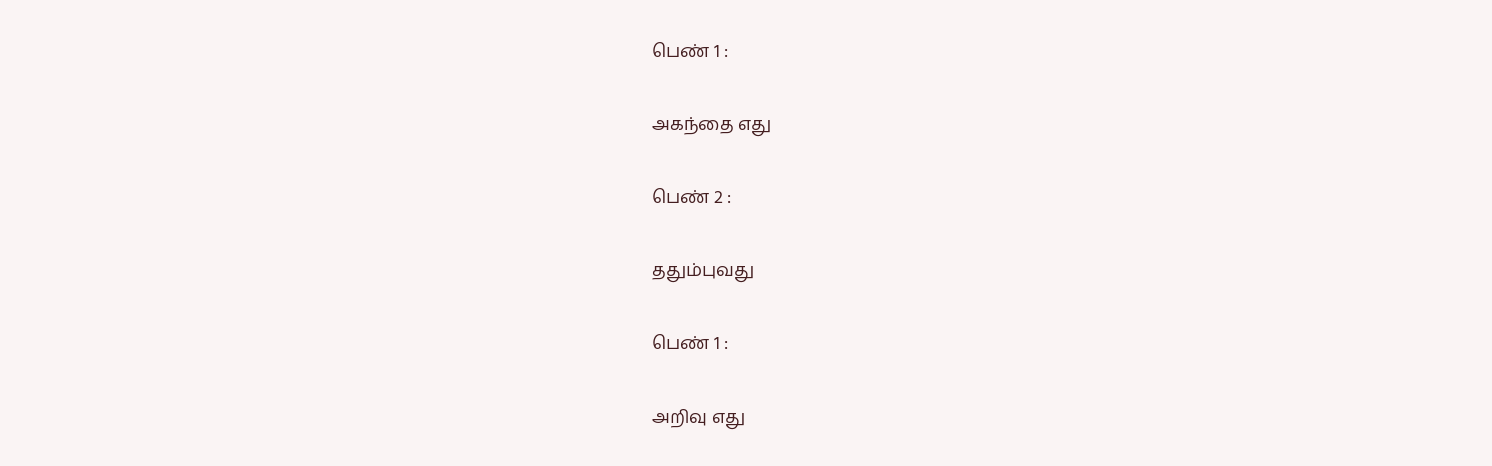பெண் 1 :

அகந்தை எது

பெண் 2 :

ததும்புவது

பெண் 1 :

அறிவு எது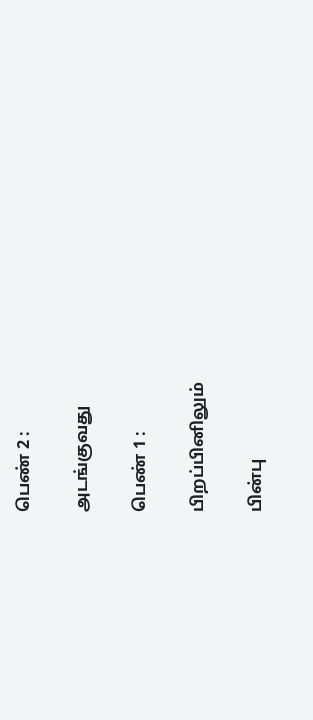பெண் 2 :

அடங்குவது

பெண் 1 :

பிறப்பினிலும்

பின்பு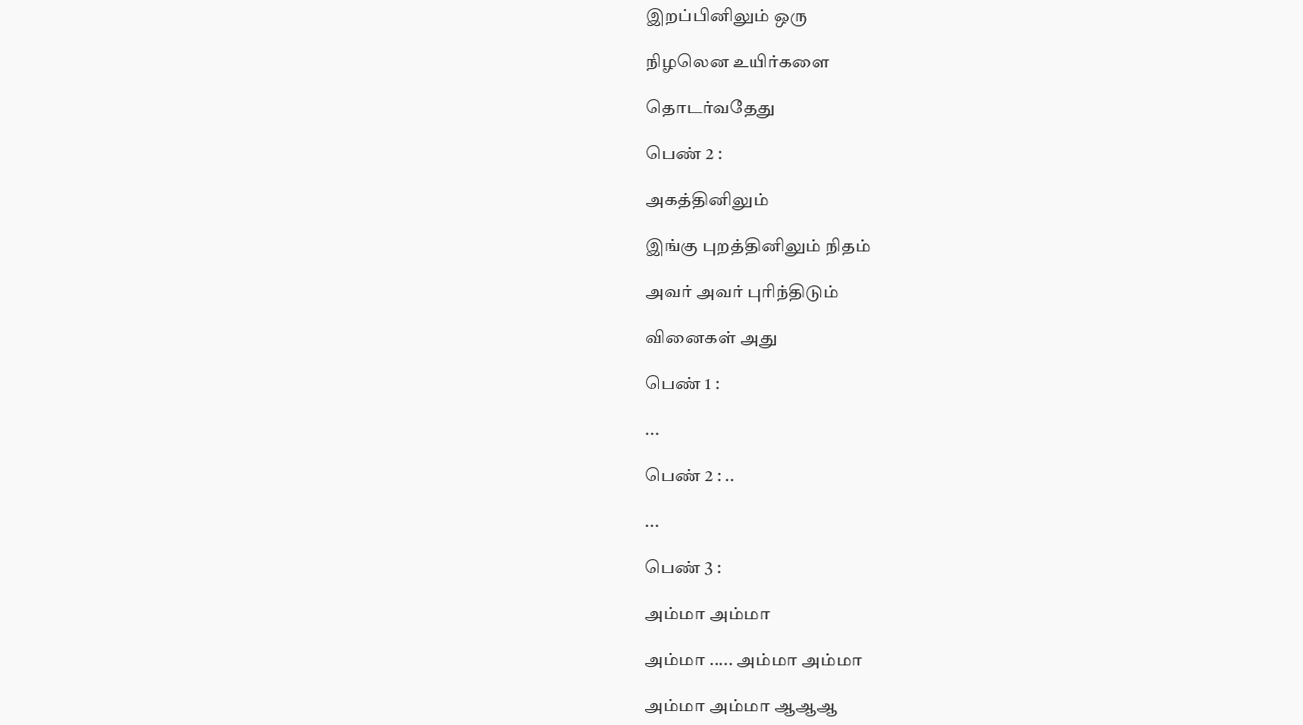இறப்பினிலும் ஒரு

நிழலென உயிர்களை

தொடர்வதேது

பெண் 2 :

அகத்தினிலும்

இங்கு புறத்தினிலும் நிதம்

அவர் அவர் புரிந்திடும்

வினைகள் அது

பெண் 1 :

...

பெண் 2 : ..

...

பெண் 3 :

அம்மா அம்மா

அம்மா ..... அம்மா அம்மா

அம்மா அம்மா ஆஆஆ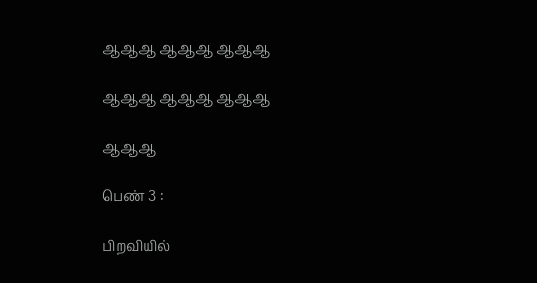ஆஆஆ ஆஆஆ ஆஆஆ

ஆஆஆ ஆஆஆ ஆஆஆ

ஆஆஆ

பெண் 3 :

பிறவியில்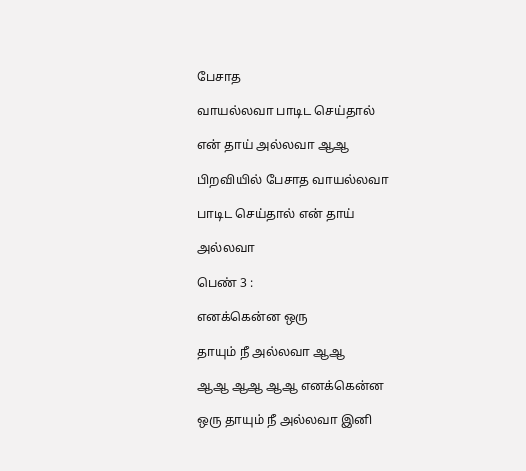பேசாத

வாயல்லவா பாடிட செய்தால்

என் தாய் அல்லவா ஆஆ

பிறவியில் பேசாத வாயல்லவா

பாடிட செய்தால் என் தாய்

அல்லவா

பெண் 3 :

எனக்கென்ன ஒரு

தாயும் நீ அல்லவா ஆஆ

ஆஆ ஆஆ ஆஆ எனக்கென்ன

ஒரு தாயும் நீ அல்லவா இனி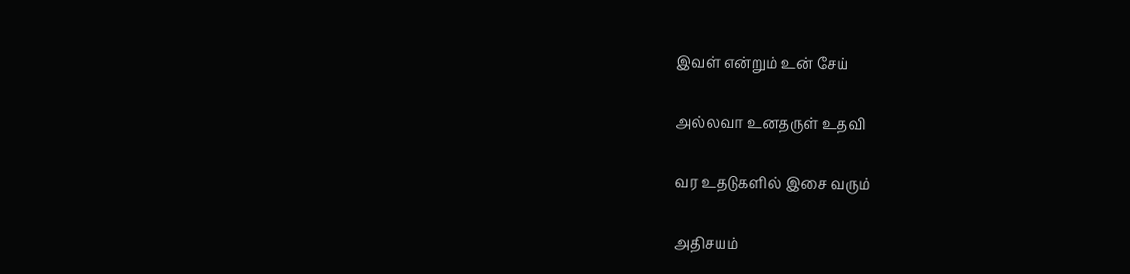இவள் என்றும் உன் சேய்

அல்லவா உனதருள் உதவி

வர உதடுகளில் இசை வரும்

அதிசயம்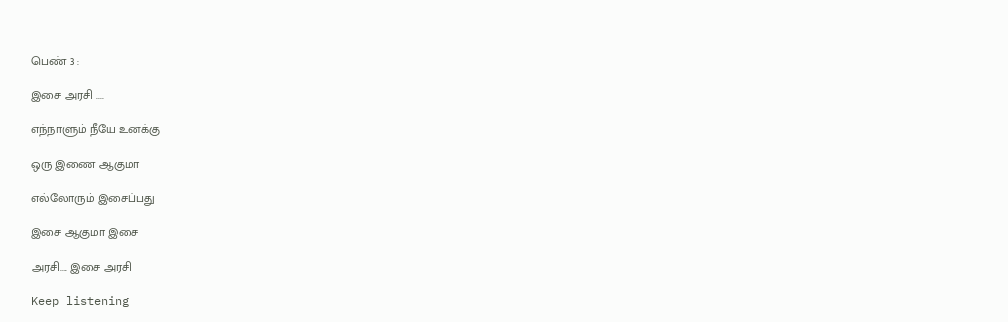பெண் 3 :

இசை அரசி ....

எந்நாளும் நீயே உனக்கு

ஒரு இணை ஆகுமா

எல்லோரும் இசைப்பது

இசை ஆகுமா இசை

அரசி.... இசை அரசி

Keep listening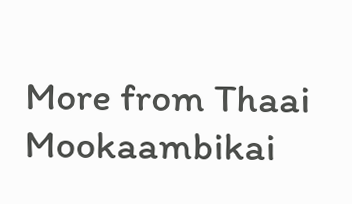More from Thaai Mookaambikai